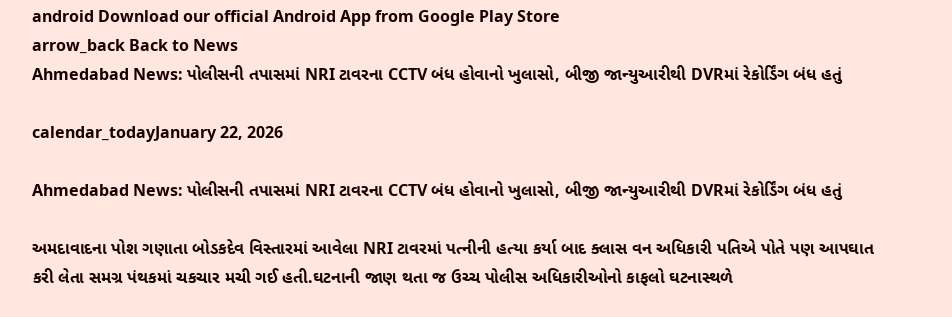android Download our official Android App from Google Play Store
arrow_back Back to News
Ahmedabad News: પોલીસની તપાસમાં NRI ટાવરના CCTV બંધ હોવાનો ખુલાસો, બીજી જાન્યુઆરીથી DVRમાં રેકોર્ડિંગ બંધ હતું

calendar_todayJanuary 22, 2026

Ahmedabad News: પોલીસની તપાસમાં NRI ટાવરના CCTV બંધ હોવાનો ખુલાસો, બીજી જાન્યુઆરીથી DVRમાં રેકોર્ડિંગ બંધ હતું

અમદાવાદના પોશ ગણાતા બોડકદેવ વિસ્તારમાં આવેલા NRI ટાવરમાં પત્નીની હત્યા કર્યા બાદ ક્લાસ વન અધિકારી પતિએ પોતે પણ આપઘાત કરી લેતા સમગ્ર પંથકમાં ચકચાર મચી ગઈ હતી.ઘટનાની જાણ થતા જ ઉચ્ચ પોલીસ અધિકારીઓનો કાફલો ઘટનાસ્થળે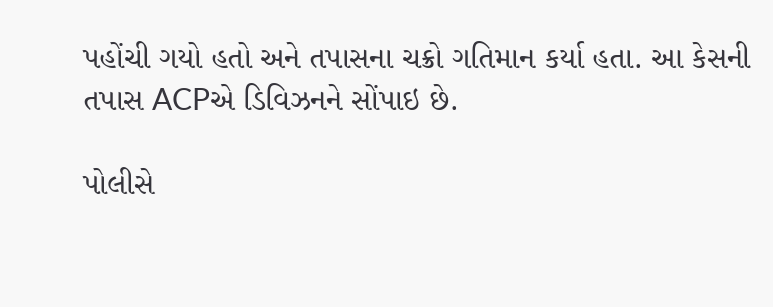પહોંચી ગયો હતો અને તપાસના ચક્રો ગતિમાન કર્યા હતા. આ કેસની તપાસ ACPએ ડિવિઝનને સોંપાઇ છે.

પોલીસે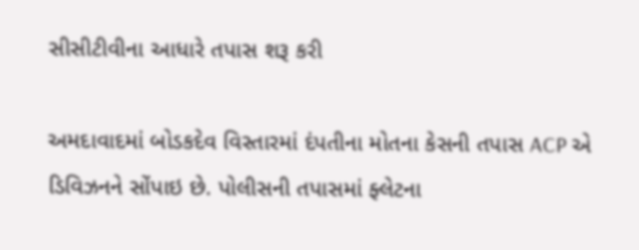સીસીટીવીના આધારે તપાસ શરૂ કરી

અમદાવાદમાં બોડકદેવ વિસ્તારમાં દંપતીના મોતના કેસની તપાસ ACP એ ડિવિઝનને સોંપાઇ છે. પોલીસની તપાસમાં ફ્લેટના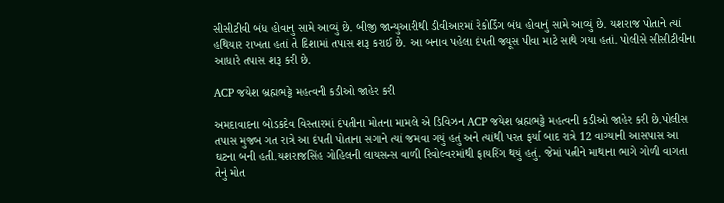સીસીટીવી બંધ હોવાનુ સામે આવ્યું છે. બીજી જાન્યુઆરીથી ડીવીઆરમાં રેકોર્ડિંગ બંધ હોવાનું સામે આવ્યું છે. યશરાજ પોતાને ત્યાં હથિયાર રાખતા હતાં તે દિશામાં તપાસ શરૂ કરાઈ છે. આ બનાવ પહેલા દંપતી જ્યૂસ પીવા માટે સાથે ગયા હતાં. પોલીસે સીસીટીવીના આધારે તપાસ શરૂ કરી છે.

ACP જયેશ બ્રહ્મભટ્ટે મહત્વની કડીઓ જાહેર કરી

અમદાવાદના બોડકદેવ વિસ્તારમાં દંપતીના મોતના મામલે એ ડિવિઝન ACP જયેશ બ્રહ્મભટ્ટે મહત્વની કડીઓ જાહેર કરી છે.પોલીસ તપાસ મુજબ ગત રાત્રે આ દંપતી પોતાના સગાને ત્યાં જમવા ગયું હતું અને ત્યાંથી પરત ફર્યા બાદ રાત્રે 12 વાગ્યાની આસપાસ આ ઘટના બની હતી.યશરાજસિંહ ગોહિલની લાયસન્સ વાળી રિવોલ્વરમાંથી ફાયરિંગ થયું હતું. જેમાં પત્નીને માથાના ભાગે ગોળી વાગતા તેનું મોત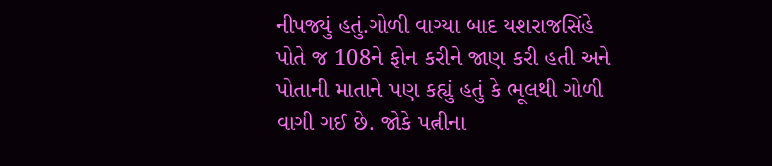નીપજ્યું હતું.ગોળી વાગ્યા બાદ યશરાજસિંહે પોતે જ 108ને ફોન કરીને જાણ કરી હતી અને પોતાની માતાને પણ કહ્યું હતું કે ભૂલથી ગોળી વાગી ગઈ છે. જોકે પત્નીના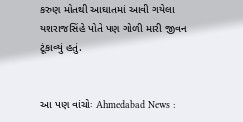કરુણ મોતથી આઘાતમાં આવી ગયેલા યશરાજસિંહે પોતે પણ ગોળી મારી જીવન ટૂંકાવ્યું હતું.


આ પણ વાંચોઃ Ahmedabad News :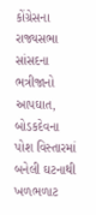કોંગ્રેસના રાજ્યસભા સાંસદના ભત્રીજાનો આપઘાત, બોડકદેવના પોશ વિસ્તારમાં બનેલી ઘટનાથી ખળભળાટ